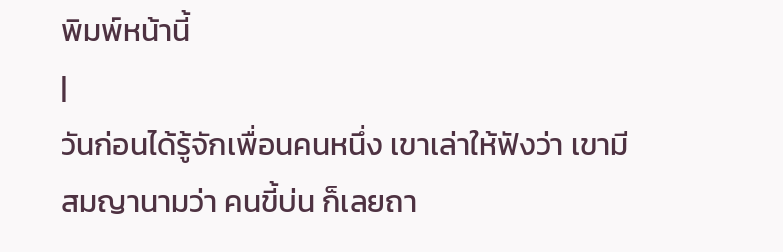พิมพ์หน้านี้
|
วันก่อนได้รู้จักเพื่อนคนหนึ่ง เขาเล่าให้ฟังว่า เขามีสมญานามว่า คนขี้บ่น ก็เลยถา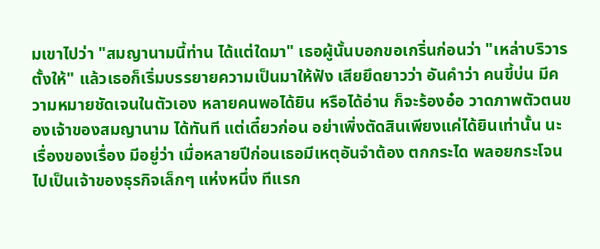มเขาไปว่า "สมญานามนี้ท่าน ได้แต่ใดมา" เธอผู้นั้นบอกขอเกริ่นก่อนว่า "เหล่าบริวาร ตั้งให้" แล้วเธอก็เริ่มบรรยายความเป็นมาให้ฟัง เสียยึดยาวว่า อันคำว่า คนขี้บ่น มีความหมายชัดเจนในตัวเอง หลายคนพอได้ยิน หรือได้อ่าน ก็จะร้องอ๋อ วาดภาพตัวตนของเจ้าของสมญานาม ได้ทันที แต่เดี๋ยวก่อน อย่าเพิ่งตัดสินเพียงแค่ได้ยินเท่านั้น นะ เรื่องของเรื่อง มีอยู่ว่า เมื่อหลายปีก่อนเธอมีเหตุอันจำต้อง ตกกระได พลอยกระโจน ไปเป็นเจ้าของธุรกิจเล็กๆ แห่งหนึ่ง ทีแรก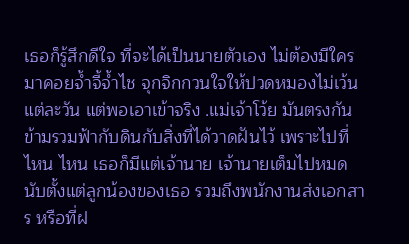เธอก็รู้สึกดีใจ ที่จะได้เป็นนายตัวเอง ไม่ต้องมีใครมาคอยจ้ำจี้จ้ำไช จุกจิกกวนใจให้ปวดหมองไม่เว้นแต่ละวัน แต่พอเอาเข้าจริง .แม่เจ้าโว้ย มันตรงกันข้ามรวมฟ้ากับดินกับสิ่งที่ได้วาดฝันไว้ เพราะไปที่ไหน ไหน เธอก็มีแต่เจ้านาย เจ้านายเต็มไปหมด นับตั้งแต่ลูกน้องของเธอ รวมถึงพนักงานส่งเอกสาร หรือที่ฝ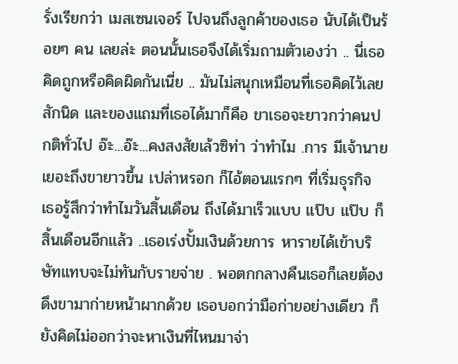รั่งเรียกว่า เมสเซนเจอร์ ไปจนถึงลูกค้าของเธอ นับได้เป็นร้อยๆ คน เลยล่ะ ตอนนั้นเธอจึงได้เริ่มถามตัวเองว่า .. นี่เธอคิดถูกหรือคิดผิดกันเนี่ย .. มันไม่สนุกเหมือนที่เธอคิดไว้เลยสักนิด และของแถมที่เธอได้มาก็คือ ขาเธอจะยาวกว่าคนปกติทั่วไป อ๊ะ...อ๊ะ...คงสงสัยเล้วซิท่า ว่าทำไม .การ มีเจ้านายเยอะถึงขายาวขึ้น เปล่าหรอก ก็ไอ้ตอนแรกๆ ที่เริ่มธุรกิจ เธอรู้สึกว่าทำไมวันสิ้นเดือน ถึงได้มาเร็วแบบ แป๊บ แป๊บ ก็สิ้นเดือนอีกแล้ว ..เธอเร่งปั้มเงินด้วยการ หารายได้เข้าบริษัทแทบจะไม่ทันกับรายจ่าย . พอตกกลางคืนเธอก็เลยต้องดึงขามาก่ายหน้าผากด้วย เธอบอกว่ามือก่ายอย่างเดียว ก็ยังคิดไม่ออกว่าจะหาเงินที่ไหนมาจ่า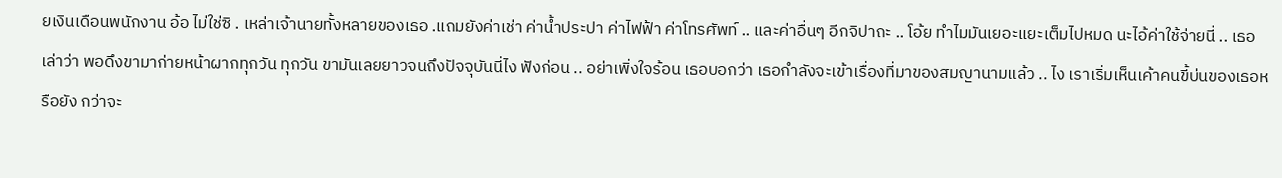ยเงินเดือนพนักงาน อ้อ ไม่ใช่ซิ . เหล่าเจ้านายทั้งหลายของเธอ .แถมยังค่าเช่า ค่าน้ำประปา ค่าไฟฟ้า ค่าโทรศัพท์ .. และค่าอื่นๆ อีกจิปาถะ .. โอ้ย ทำไมมันเยอะแยะเต็มไปหมด นะไอ้ค่าใช้จ่ายนี่ .. เธอเล่าว่า พอดึงขามาก่ายหน้าผากทุกวัน ทุกวัน ขามันเลยยาวจนถึงปัจจุบันนี่ไง ฟังก่อน .. อย่าเพิ่งใจร้อน เธอบอกว่า เธอกำลังจะเข้าเรื่องที่มาของสมญานามแล้ว .. ไง เราเริ่มเห็นเค้าคนขี้บ่นของเธอหรือยัง กว่าจะ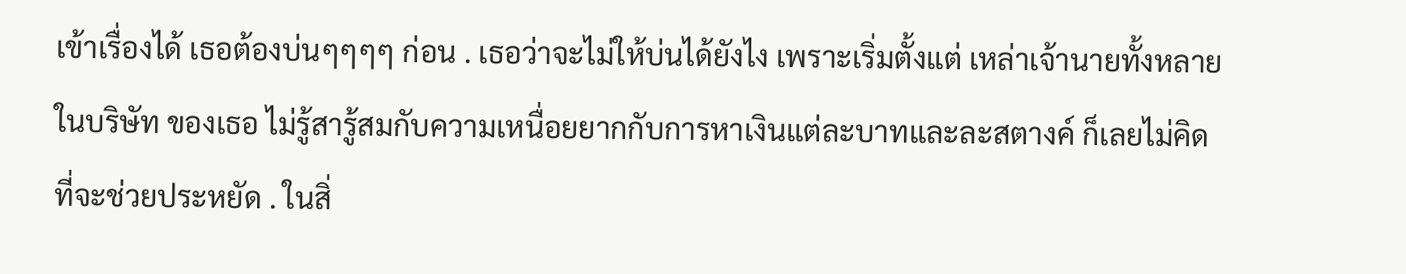เข้าเรื่องได้ เธอต้องบ่นๆๆๆๆ ก่อน . เธอว่าจะไม่ให้บ่นได้ยังไง เพราะเริ่มตั้งแต่ เหล่าเจ้านายทั้งหลายในบริษัท ของเธอ ไม่รู้สารู้สมกับความเหนื่อยยากกับการหาเงินแต่ละบาทและละสตางค์ ก็เลยไม่คิดที่จะช่วยประหยัด . ในสิ่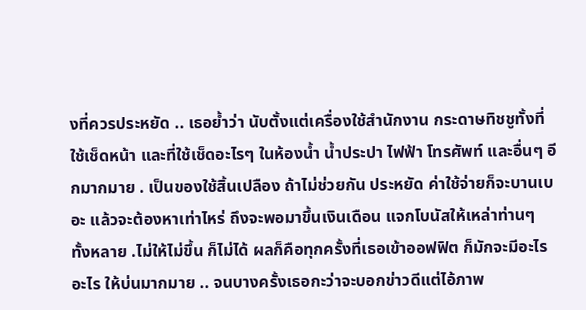งที่ควรประหยัด .. เธอย้ำว่า นับตั้งแต่เครื่องใช้สำนักงาน กระดาษทิชชูทั้งที่ใช้เช็ดหน้า และที่ใช้เช็ดอะไรๆ ในห้องน้ำ น้ำประปา ไฟฟ้า โทรศัพท์ และอื่นๆ อีกมากมาย . เป็นของใช้สิ้นเปลือง ถ้าไม่ช่วยกัน ประหยัด ค่าใช้จ่ายก็จะบานเบอะ แล้วจะต้องหาเท่าไหร่ ถึงจะพอมาขึ้นเงินเดือน แจกโบนัสให้เหล่าท่านๆ ทั้งหลาย .ไม่ให้ไม่ขึ้น ก็ไม่ได้ ผลก็คือทุกครั้งที่เธอเข้าออฟฟิต ก็มักจะมีอะไรอะไร ให้บ่นมากมาย .. จนบางครั้งเธอกะว่าจะบอกข่าวดีแต่ไอ้ภาพ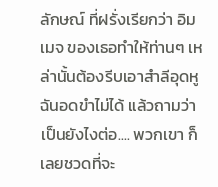ลักษณ์ ที่ฝรั่งเรียกว่า อิมเมจ ของเธอทำให้ท่านๆ เหล่านั้นต้องรีบเอาสำลีอุดหู ฉันอดขำไม่ได้ แล้วถามว่าเป็นยังไงต่อ.... พวกเขา ก็เลยชวดที่จะ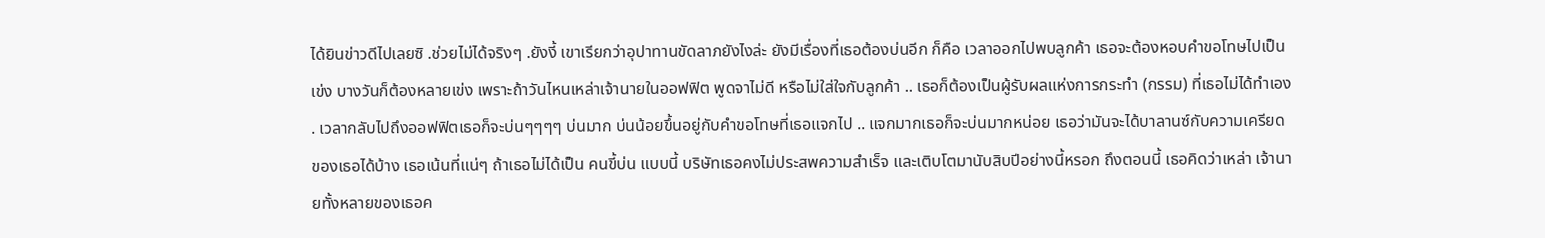ได้ยินข่าวดีไปเลยซิ .ช่วยไม่ได้จริงๆ .ยังงี้ เขาเรียกว่าอุปาทานขัดลาภยังไงล่ะ ยังมีเรื่องที่เธอต้องบ่นอีก ก็คือ เวลาออกไปพบลูกค้า เธอจะต้องหอบคำขอโทษไปเป็นเข่ง บางวันก็ต้องหลายเข่ง เพราะถ้าวันไหนเหล่าเจ้านายในออฟฟิต พูดจาไม่ดี หรือไม่ใส่ใจกับลูกค้า .. เธอก็ต้องเป็นผู้รับผลแห่งการกระทำ (กรรม) ที่เธอไม่ได้ทำเอง . เวลากลับไปถึงออฟฟิตเธอก็จะบ่นๆๆๆๆ บ่นมาก บ่นน้อยขึ้นอยู่กับคำขอโทษที่เธอแจกไป .. แจกมากเธอก็จะบ่นมากหน่อย เธอว่ามันจะได้บาลานซ์กับความเครียดของเธอได้บ้าง เธอเน้นที่แน่ๆ ถ้าเธอไม่ได้เป็น คนขี้บ่น แบบนี้ บริษัทเธอคงไม่ประสพความสำเร็จ และเติบโตมานับสิบปีอย่างนี้หรอก ถึงตอนนี้ เธอคิดว่าเหล่า เจ้านายทั้งหลายของเธอค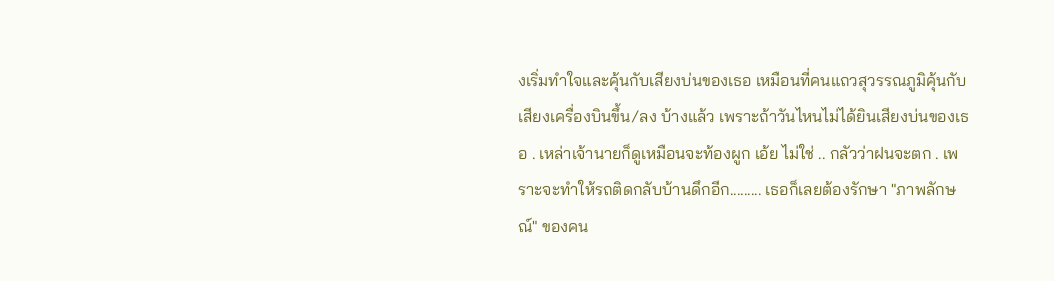งเริ่มทำใจและคุ้นกับเสียงบ่นของเธอ เหมือนที่คนแถวสุวรรณภูมิคุ้นกับเสียงเครื่องบินขึ้น/ลง บ้างแล้ว เพราะถ้าวันไหนไม่ได้ยินเสียงบ่นของเธอ . เหล่าเจ้านายก็ดูเหมือนจะท้องผูก เอ้ย ไม่ใช่ .. กลัวว่าฝนจะตก . เพราะจะทำให้รถติดกลับบ้านดึกอีก......... เธอก็เลยต้องรักษา "ภาพลักษณ์" ของคน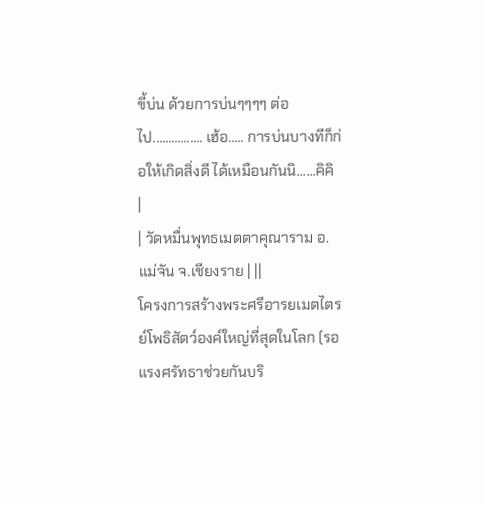ขี้บ่น ด้วยการบ่นๆๆๆๆ ต่อไป................ เฮ้อ..... การบ่นบางทีก็ก่อให้เกิดสิ่งดี ได้เหมือนกันนิ......คิคิ
|
| วัดหมื่นพุทธเมตตาคุณาราม อ.แม่จัน จ.เชียงราย | ||
โครงการสร้างพระศรีอารยเมตไตรย์โพธิสัตว์องค์ใหญ่ที่สุดในโลก (รอแรงศรัทธาช่วยกันบริ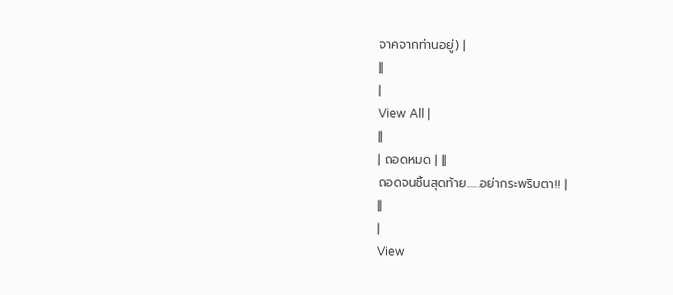จาคจากท่านอยู่) |
||
|
View All |
||
| ถอดหมด | ||
ถอดจนชิ้นสุดท้าย......อย่ากระพริบตา!! |
||
|
View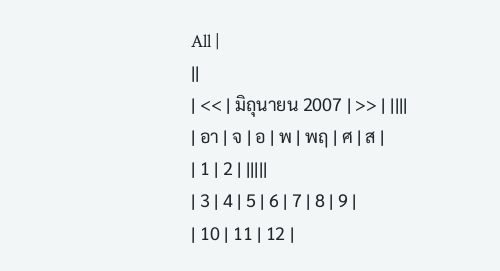All |
||
| << | มิถุนายน 2007 | >> | ||||
| อา | จ | อ | พ | พฤ | ศ | ส |
| 1 | 2 | |||||
| 3 | 4 | 5 | 6 | 7 | 8 | 9 |
| 10 | 11 | 12 |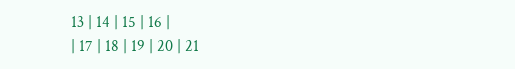13 | 14 | 15 | 16 |
| 17 | 18 | 19 | 20 | 21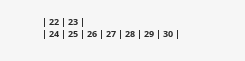| 22 | 23 |
| 24 | 25 | 26 | 27 | 28 | 29 | 30 |